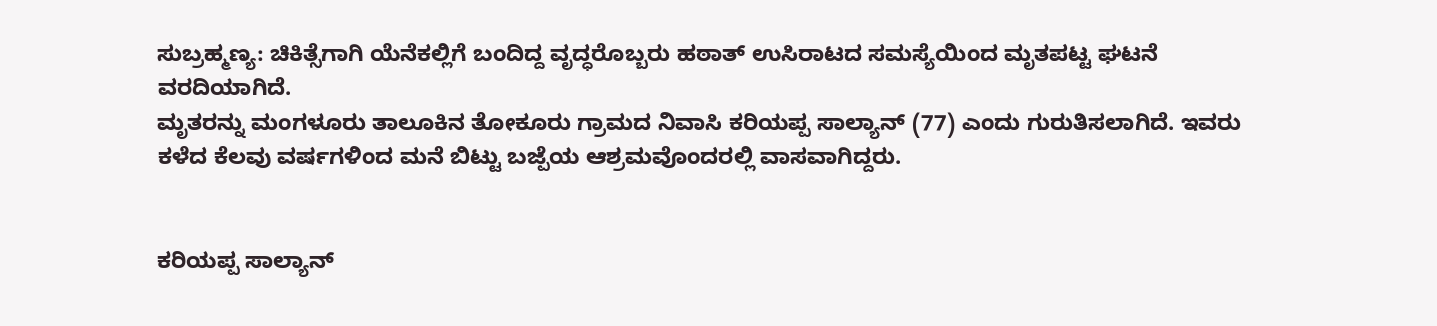ಸುಬ್ರಹ್ಮಣ್ಯ: ಚಿಕಿತ್ಸೆಗಾಗಿ ಯೆನೆಕಲ್ಲಿಗೆ ಬಂದಿದ್ದ ವೃದ್ಧರೊಬ್ಬರು ಹಠಾತ್ ಉಸಿರಾಟದ ಸಮಸ್ಯೆಯಿಂದ ಮೃತಪಟ್ಟ ಘಟನೆ ವರದಿಯಾಗಿದೆ.
ಮೃತರನ್ನು ಮಂಗಳೂರು ತಾಲೂಕಿನ ತೋಕೂರು ಗ್ರಾಮದ ನಿವಾಸಿ ಕರಿಯಪ್ಪ ಸಾಲ್ಯಾನ್ (77) ಎಂದು ಗುರುತಿಸಲಾಗಿದೆ. ಇವರು ಕಳೆದ ಕೆಲವು ವರ್ಷಗಳಿಂದ ಮನೆ ಬಿಟ್ಟು ಬಜ್ಪೆಯ ಆಶ್ರಮವೊಂದರಲ್ಲಿ ವಾಸವಾಗಿದ್ದರು.


ಕರಿಯಪ್ಪ ಸಾಲ್ಯಾನ್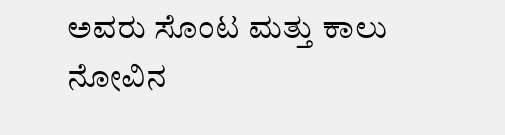ಅವರು ಸೊಂಟ ಮತ್ತು ಕಾಲು ನೋವಿನ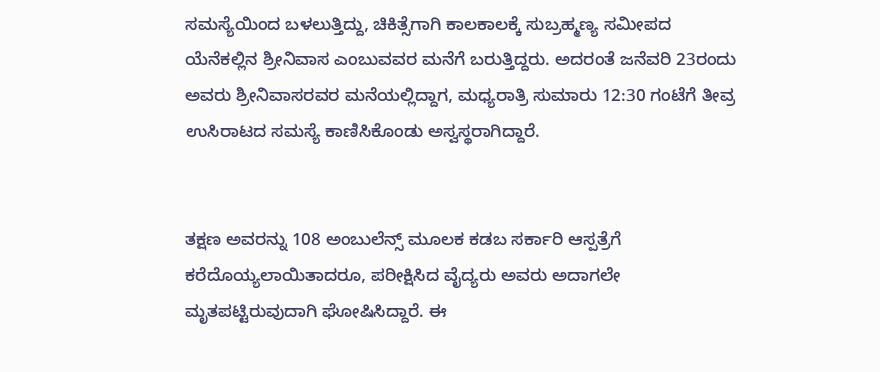ಸಮಸ್ಯೆಯಿಂದ ಬಳಲುತ್ತಿದ್ದು, ಚಿಕಿತ್ಸೆಗಾಗಿ ಕಾಲಕಾಲಕ್ಕೆ ಸುಬ್ರಹ್ಮಣ್ಯ ಸಮೀಪದ ಯೆನೆಕಲ್ಲಿನ ಶ್ರೀನಿವಾಸ ಎಂಬುವವರ ಮನೆಗೆ ಬರುತ್ತಿದ್ದರು. ಅದರಂತೆ ಜನೆವರಿ 23ರಂದು ಅವರು ಶ್ರೀನಿವಾಸರವರ ಮನೆಯಲ್ಲಿದ್ದಾಗ, ಮಧ್ಯರಾತ್ರಿ ಸುಮಾರು 12:30 ಗಂಟೆಗೆ ತೀವ್ರ ಉಸಿರಾಟದ ಸಮಸ್ಯೆ ಕಾಣಿಸಿಕೊಂಡು ಅಸ್ವಸ್ಥರಾಗಿದ್ದಾರೆ.


ತಕ್ಷಣ ಅವರನ್ನು 108 ಅಂಬುಲೆನ್ಸ್ ಮೂಲಕ ಕಡಬ ಸರ್ಕಾರಿ ಆಸ್ಪತ್ರೆಗೆ ಕರೆದೊಯ್ಯಲಾಯಿತಾದರೂ, ಪರೀಕ್ಷಿಸಿದ ವೈದ್ಯರು ಅವರು ಅದಾಗಲೇ ಮೃತಪಟ್ಟಿರುವುದಾಗಿ ಘೋಷಿಸಿದ್ದಾರೆ. ಈ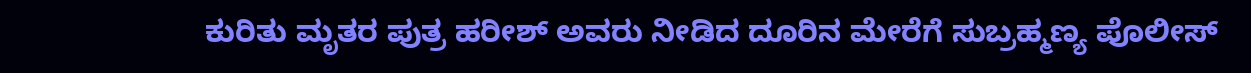ಕುರಿತು ಮೃತರ ಪುತ್ರ ಹರೀಶ್ ಅವರು ನೀಡಿದ ದೂರಿನ ಮೇರೆಗೆ ಸುಬ್ರಹ್ಮಣ್ಯ ಪೊಲೀಸ್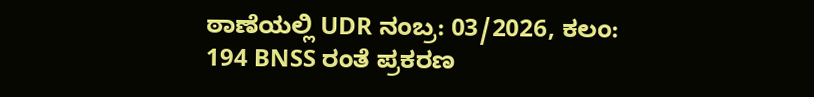ಠಾಣೆಯಲ್ಲಿ UDR ನಂಬ್ರ: 03/2026, ಕಲಂ: 194 BNSS ರಂತೆ ಪ್ರಕರಣ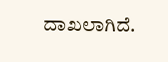ದಾಖಲಾಗಿದೆ.